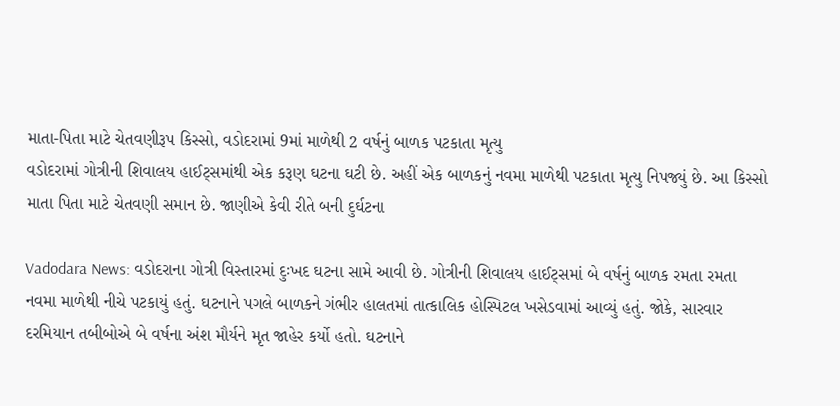માતા-પિતા માટે ચેતવણીરૂપ કિસ્સો, વડોદરામાં 9માં માળેથી 2 વર્ષનું બાળક પટકાતા મૃત્યુ
વડોદરામાં ગોત્રીની શિવાલય હાઈટ્સમાંથી એક કરૂણ ઘટના ઘટી છે. અહીં એક બાળકનું નવમા માળેથી પટકાતા મૃત્યુ નિપજ્યું છે. આ કિસ્સો માતા પિતા માટે ચેતવણી સમાન છે. જાણીએ કેવી રીતે બની દુર્ઘટના

Vadodara News: વડોદરાના ગોત્રી વિસ્તારમાં દુઃખદ ઘટના સામે આવી છે. ગોત્રીની શિવાલય હાઈટ્સમાં બે વર્ષનું બાળક રમતા રમતા નવમા માળેથી નીચે પટકાયું હતું. ઘટનાને પગલે બાળકને ગંભીર હાલતમાં તાત્કાલિક હોસ્પિટલ ખસેડવામાં આવ્યું હતું. જોકે, સારવાર દરમિયાન તબીબોએ બે વર્ષના અંશ મૌર્યને મૃત જાહેર કર્યો હતો. ઘટનાને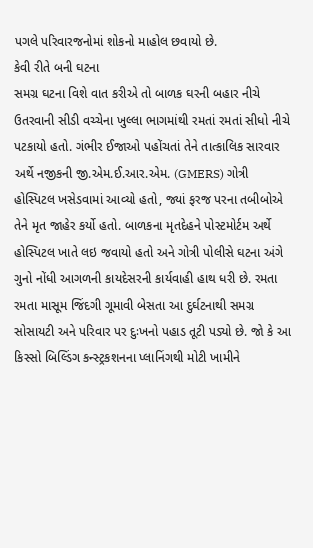પગલે પરિવારજનોમાં શોકનો માહોલ છવાયો છે.
કેવી રીતે બની ઘટના
સમગ્ર ઘટના વિશે વાત કરીએ તો બાળક ઘરની બહાર નીચે ઉતરવાની સીડી વચ્ચેના ખુલ્લા ભાગમાંથી રમતાં રમતાં સીધો નીચે પટકાયો હતો. ગંભીર ઈજાઓ પહોંચતાં તેને તાત્કાલિક સારવાર અર્થે નજીકની જી.એમ.ઈ.આર.એમ. (GMERS) ગોત્રી હોસ્પિટલ ખસેડવામાં આવ્યો હતો, જ્યાં ફરજ પરના તબીબોએ તેને મૃત જાહેર કર્યો હતો. બાળકના મૃતદેહને પોસ્ટમોર્ટમ અર્થે હોસ્પિટલ ખાતે લઇ જવાયો હતો અને ગોત્રી પોલીસે ઘટના અંગે ગુનો નોંધી આગળની કાયદેસરની કાર્યવાહી હાથ ધરી છે. રમતા રમતા માસૂમ જિંદગી ગૂમાવી બેસતા આ દુર્ઘટનાથી સમગ્ર સોસાયટી અને પરિવાર પર દુઃખનો પહાડ તૂટી પડ્યો છે. જો કે આ કિસ્સો બિલ્ડિંગ કન્સ્ટ્રકશનના પ્લાનિંગથી મોટી ખામીને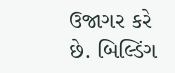ઉજાગર કરે છે. બિલ્ડિંગ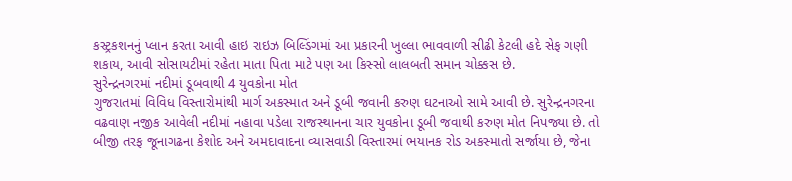કસ્ટ્રકશનનું પ્લાન કરતા આવી હાઇ રાઇઝ બિલ્ડિંગમાં આ પ્રકારની ખુલ્લા ભાવવાળી સીઢી કેટલી હદે સેફ ગણી શકાય, આવી સોસાયટીમાં રહેતા માતા પિતા માટે પણ આ કિસ્સો લાલબતી સમાન ચોક્કસ છે.
સુરેન્દ્રનગરમાં નદીમાં ડૂબવાથી 4 યુવકોના મોત
ગુજરાતમાં વિવિધ વિસ્તારોમાંથી માર્ગ અકસ્માત અને ડૂબી જવાની કરુણ ઘટનાઓ સામે આવી છે. સુરેન્દ્રનગરના વઢવાણ નજીક આવેલી નદીમાં નહાવા પડેલા રાજસ્થાનના ચાર યુવકોના ડૂબી જવાથી કરુણ મોત નિપજ્યા છે. તો બીજી તરફ જૂનાગઢના કેશોદ અને અમદાવાદના વ્યાસવાડી વિસ્તારમાં ભયાનક રોડ અકસ્માતો સર્જાયા છે, જેના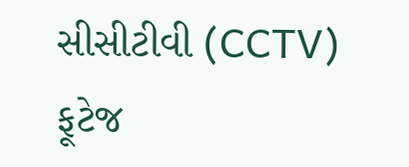સીસીટીવી (CCTV) ફૂટેજ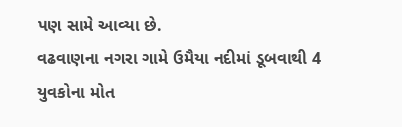પણ સામે આવ્યા છે.
વઢવાણના નગરા ગામે ઉમૈયા નદીમાં ડૂબવાથી 4 યુવકોના મોત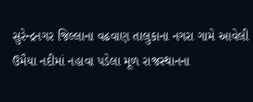સુરેન્દ્રનગર જિલ્લાના વઢવાણ તાલુકાના નગરા ગામે આવેલી ઉમૈયા નદીમાં નહાવા પડેલા મૂળ રાજસ્થાનના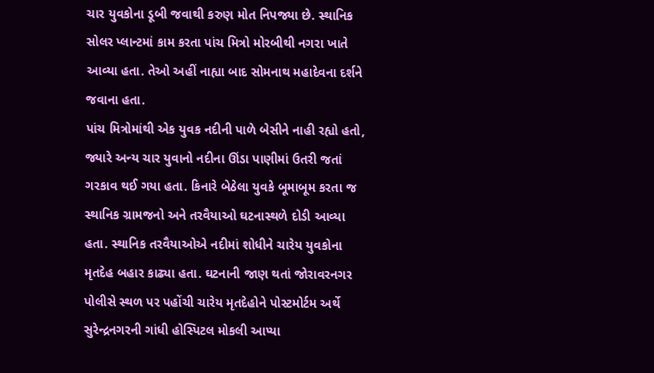ચાર યુવકોના ડૂબી જવાથી કરુણ મોત નિપજ્યા છે. સ્થાનિક સોલર પ્લાન્ટમાં કામ કરતા પાંચ મિત્રો મોરબીથી નગરા ખાતે આવ્યા હતા. તેઓ અહીં નાહ્યા બાદ સોમનાથ મહાદેવના દર્શને જવાના હતા.
પાંચ મિત્રોમાંથી એક યુવક નદીની પાળે બેસીને નાહી રહ્યો હતો, જ્યારે અન્ય ચાર યુવાનો નદીના ઊંડા પાણીમાં ઉતરી જતાં ગરકાવ થઈ ગયા હતા. કિનારે બેઠેલા યુવકે બૂમાબૂમ કરતા જ સ્થાનિક ગ્રામજનો અને તરવૈયાઓ ઘટનાસ્થળે દોડી આવ્યા હતા. સ્થાનિક તરવૈયાઓએ નદીમાં શોધીને ચારેય યુવકોના મૃતદેહ બહાર કાઢ્યા હતા. ઘટનાની જાણ થતાં જોરાવરનગર પોલીસે સ્થળ પર પહોંચી ચારેય મૃતદેહોને પોસ્ટમોર્ટમ અર્થે સુરેન્દ્રનગરની ગાંધી હોસ્પિટલ મોકલી આપ્યા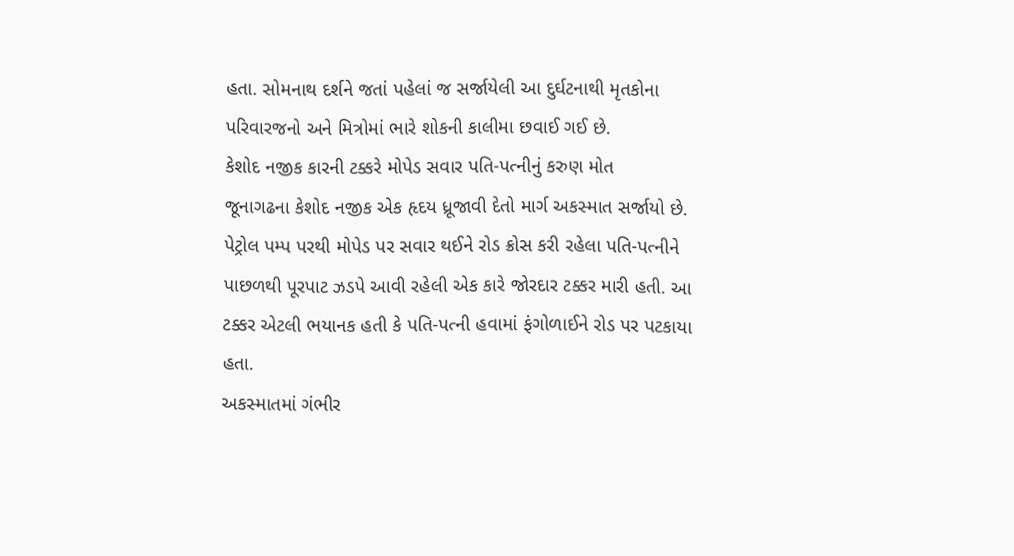હતા. સોમનાથ દર્શને જતાં પહેલાં જ સર્જાયેલી આ દુર્ઘટનાથી મૃતકોના પરિવારજનો અને મિત્રોમાં ભારે શોકની કાલીમા છવાઈ ગઈ છે.
કેશોદ નજીક કારની ટક્કરે મોપેડ સવાર પતિ-પત્નીનું કરુણ મોત
જૂનાગઢના કેશોદ નજીક એક હૃદય ધ્રૂજાવી દેતો માર્ગ અકસ્માત સર્જાયો છે. પેટ્રોલ પમ્પ પરથી મોપેડ પર સવાર થઈને રોડ ક્રોસ કરી રહેલા પતિ-પત્નીને પાછળથી પૂરપાટ ઝડપે આવી રહેલી એક કારે જોરદાર ટક્કર મારી હતી. આ ટક્કર એટલી ભયાનક હતી કે પતિ-પત્ની હવામાં ફંગોળાઈને રોડ પર પટકાયા હતા.
અકસ્માતમાં ગંભીર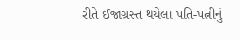રીતે ઈજાગ્રસ્ત થયેલા પતિ-પત્નીનું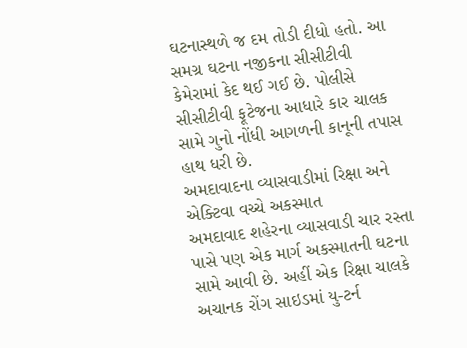ઘટનાસ્થળે જ દમ તોડી દીધો હતો. આ સમગ્ર ઘટના નજીકના સીસીટીવી કેમેરામાં કેદ થઈ ગઈ છે. પોલીસે સીસીટીવી ફૂટેજના આધારે કાર ચાલક સામે ગુનો નોંધી આગળની કાનૂની તપાસ હાથ ધરી છે.
અમદાવાદના વ્યાસવાડીમાં રિક્ષા અને એક્ટિવા વચ્ચે અકસ્માત
અમદાવાદ શહેરના વ્યાસવાડી ચાર રસ્તા પાસે પણ એક માર્ગ અકસ્માતની ઘટના સામે આવી છે. અહીં એક રિક્ષા ચાલકે અચાનક રોંગ સાઇડમાં યુ-ટર્ન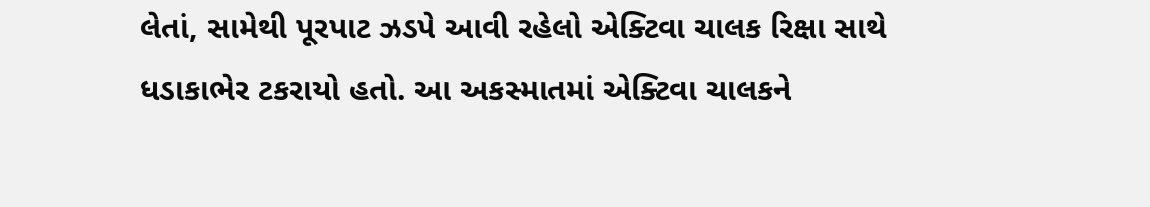લેતાં, સામેથી પૂરપાટ ઝડપે આવી રહેલો એક્ટિવા ચાલક રિક્ષા સાથે ધડાકાભેર ટકરાયો હતો. આ અકસ્માતમાં એક્ટિવા ચાલકને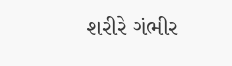શરીરે ગંભીર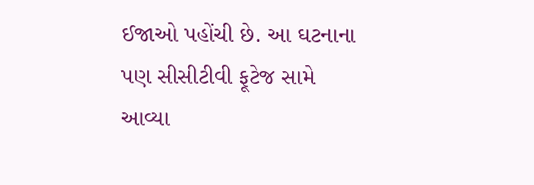ઈજાઓ પહોંચી છે. આ ઘટનાના પણ સીસીટીવી ફૂટેજ સામે આવ્યા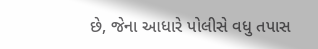છે, જેના આધારે પોલીસે વધુ તપાસ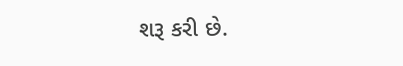શરૂ કરી છે.